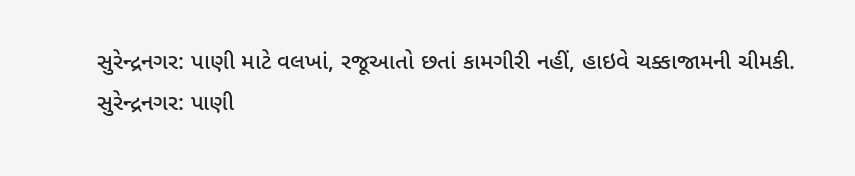સુરેન્દ્રનગર: પાણી માટે વલખાં, રજૂઆતો છતાં કામગીરી નહીં, હાઇવે ચક્કાજામની ચીમકી.
સુરેન્દ્રનગર: પાણી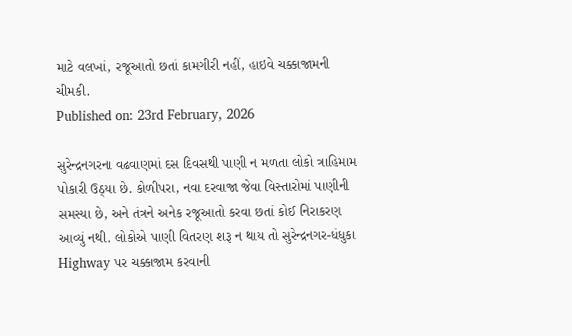માટે વલખાં, રજૂઆતો છતાં કામગીરી નહીં, હાઇવે ચક્કાજામની ચીમકી.
Published on: 23rd February, 2026

સુરેન્દ્રનગરના વઢવાણમાં દસ દિવસથી પાણી ન મળતા લોકો ત્રાહિમામ પોકારી ઉઠ્યા છે. કોળીપરા, નવા દરવાજા જેવા વિસ્તારોમાં પાણીની સમસ્યા છે, અને તંત્રને અનેક રજૂઆતો કરવા છતાં કોઈ નિરાકરણ આવ્યું નથી. લોકોએ પાણી વિતરણ શરૂ ન થાય તો સુરેન્દ્રનગર-ધંધુકા Highway પર ચક્કાજામ કરવાની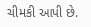ચીમકી આપી છે.